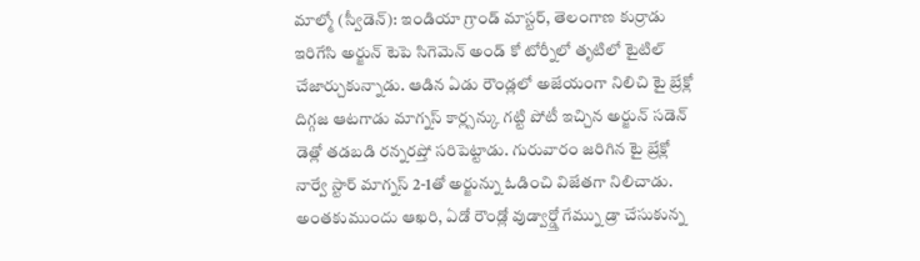మాల్మో (స్వీడెన్): ఇండియా గ్రాండ్ మాస్టర్, తెలంగాణ కుర్రాడు ఇరిగేసి అర్జున్ టెపె సిగెమెన్ అండ్ కో టోర్నీలో తృటిలో టైటిల్ చేజార్చుకున్నాడు. ఆడిన ఏడు రౌండ్లలో అజేయంగా నిలిచి టై బ్రేక్లో దిగ్గజ ఆటగాడు మాగ్నస్ కార్ల్సన్కు గట్టి పోటీ ఇచ్చిన అర్జున్ సడెన్ డెత్లో తడబడి రన్నరప్తో సరిపెట్టాడు. గురువారం జరిగిన టై బ్రేక్లో నార్వే స్టార్ మాగ్నస్ 2-1తో అర్జున్ను ఓడించి విజేతగా నిలిచాడు. అంతకుముందు ఆఖరి, ఏడో రౌండ్లో వుడ్వార్డ్తో గేమ్ను డ్రా చేసుకున్న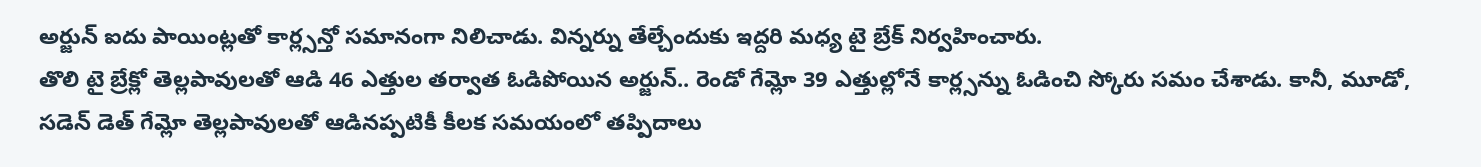అర్జున్ ఐదు పాయింట్లతో కార్ల్సన్తో సమానంగా నిలిచాడు. విన్నర్ను తేల్చేందుకు ఇద్దరి మధ్య టై బ్రేక్ నిర్వహించారు.
తొలి టై బ్రేక్లో తెల్లపావులతో ఆడి 46 ఎత్తుల తర్వాత ఓడిపోయిన అర్జున్.. రెండో గేమ్లో 39 ఎత్తుల్లోనే కార్ల్సన్ను ఓడించి స్కోరు సమం చేశాడు. కానీ, మూడో, సడెన్ డెత్ గేమ్లో తెల్లపావులతో ఆడినప్పటికీ కీలక సమయంలో తప్పిదాలు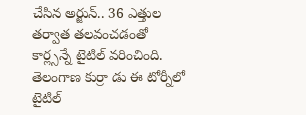చేసిన అర్జున్.. 36 ఎత్తుల తర్వాత తలవంచడంతో కార్ల్సన్నే టైటిల్ వరించింది. తెలంగాణ కుర్రా డు ఈ టోర్నీలో టైటిల్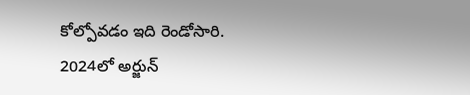కోల్పోవడం ఇది రెండోసారి. 2024లో అర్జున్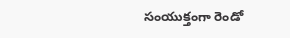సంయుక్తంగా రెండో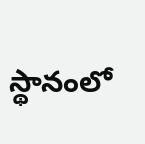స్థానంలో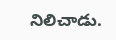నిలిచాడు.